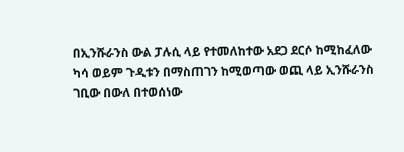በኢንሹራንስ ውል ፓሉሲ ላይ የተመለከተው አደጋ ደርሶ ከሚከፈለው ካሳ ወይም ጉዲቱን በማስጠገን ከሚወጣው ወጪ ላይ ኢንሹራንስ ገቢው በውለ በተወሰነው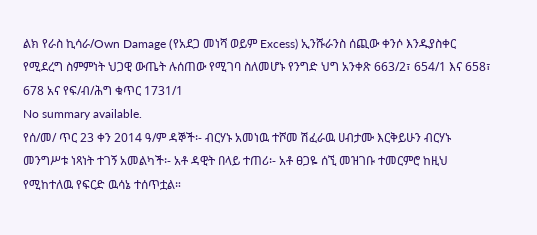ልክ የራስ ኪሳራ/Own Damage (የአደጋ መነሻ ወይም Excess) ኢንሹራንስ ሰጪው ቀንሶ እንዱያስቀር የሚደረግ ስምምነት ህጋዊ ውጤት ሉሰጠው የሚገባ ስለመሆኑ የንግድ ህግ አንቀጽ 663/2፣ 654/1 እና 658፣ 678 አና የፍ/ብ/ሕግ ቁጥር 1731/1
No summary available.
የሰ/መ/ ጥር 23 ቀን 2014 ዓ/ም ዳኞች፡- ብርሃኑ አመነዉ ተሾመ ሽፈራዉ ሀብታሙ እርቅይሁን ብርሃኑ መንግሥቱ ነጻነት ተገኝ አመልካች፡- አቶ ዳዊት በላይ ተጠሪ፡- አቶ ፀጋዬ ሰኚ መዝገቡ ተመርምሮ ከዚህ የሚከተለዉ የፍርድ ዉሳኔ ተሰጥቷል።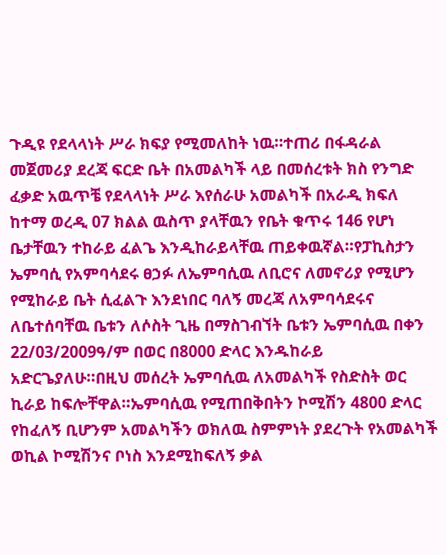ጉዲዩ የደላላነት ሥራ ክፍያ የሚመለከት ነዉ።ተጠሪ በፋዳራል መጀመሪያ ደረጃ ፍርድ ቤት በአመልካች ላይ በመሰረቱት ክስ የንግድ ፈቃድ አዉጥቼ የደላላነት ሥራ እየሰራሁ አመልካች በአራዲ ክፍለ ከተማ ወረዲ 07 ክልል ዉስጥ ያላቸዉን የቤት ቁጥሩ 146 የሆነ ቤታቸዉን ተከራይ ፈልጌ እንዲከራይላቸዉ ጠይቀዉኛል።የፓኪስታን ኤምባሲ የአምባሳደሩ ፀኃፉ ለኤምባሲዉ ለቢሮና ለመኖሪያ የሚሆን የሚከራይ ቤት ሲፈልጉ እንደነበር ባለኝ መረጃ ለአምባሳደሩና ለቤተሰባቸዉ ቤቱን ለሶስት ጊዜ በማስገብኘት ቤቱን ኤምባሲዉ በቀን 22/03/2009ዓ/ም በወር በ8000 ድላር እንዱከራይ አድርጌያለሁ።በዚህ መሰረት ኤምባሲዉ ለአመልካች የስድስት ወር ኪራይ ከፍሎቸዋል።ኤምባሲዉ የሚጠበቅበትን ኮሚሽን 4800 ድላር የከፈለኝ ቢሆንም አመልካችን ወክለዉ ስምምነት ያደረጉት የአመልካች ወኪል ኮሚሽንና ቦነስ እንደሚከፍለኝ ቃል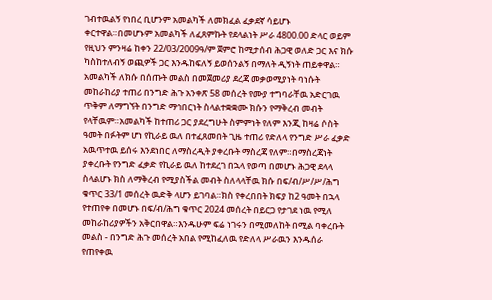ገብተዉልኝ የነበረ ቢሆንም አመልካች ለመክፈል ፈቃደኛ ሳይሆኑ ቀርተዋል።በመሆኑም አመልካች ለፈጸምኩት የደላልነት ሥራ 4800.00 ድላር ወይም የዚህን ምንዛሬ ከቀን 22/03/2009ዓ/ም ጀምሮ ከሚታሰብ ሕጋዊ ወለድ ጋር እና ክሱ ካስከተለብኝ ወጪዎች ጋር እንዱከፍለኝ ይወሰንልኝ በማለት ዲኝነት ጠይቀዋል።
አመልካች ለክሱ በሰጡት መልስ በመጀመሪያ ደረጃ መቃወሚያነት ባነሱት መከራከሪያ ተጠሪ በንግድ ሕጉ አንቀጽ 58 መሰረት የሙያ ተግባራቸዉ አድርገዉ ጥቅም ለማግኘት በንግድ ማኅበርነት ስላልተቋቋሙ ክሱን የማቅረብ መብት የላቸዉም።አመልካች ከተጠሪ ጋር ያደረግሁት ስምምነት የለም እንጂ ከዛሬ ሶስት ዓመት በፉትም ሆነ የኪራይ ዉለ በተፈጸመበት ጊዜ ተጠሪ የድለላ የንግድ ሥራ ፈቃድ አዉጥተዉ ይሰሩ እንደነበር ለማስረዲት ያቀረቡት ማስረጃ የለም።በማስረጃነት ያቀረቡት የንግድ ፈቃድ የኪራይ ዉለ ከተደረገ በኋላ የወጣ በመሆኑ ሕጋዊ ደላላ ስላልሆኑ ክስ ለማቅረብ የሚያስችል መብት ስለላላቸዉ ክሱ በፍ/ብ/ሥ/ሥ/ሕግ ቁጥር 33/1 መሰረት ዉድቅ ላሆን ይገባል።ክስ የቀረበበት ክፍያ ከ2 ዓመት በኋላ የተጠየቀ በመሆኑ በፍ/ብ/ሕግ ቁጥር 2024 መሰረት በይርጋ የታገደ ነዉ የሚለ መከራከሪያዎችን አቅርበዋል።እንዱሁም ፍሬ ነገሩን በሚመለከት በሚል ባቀረቡት መልስ - በንግድ ሕጉ መሰረት አበል የሚከፈለዉ የድለላ ሥራዉን እንዱሰራ የጠየቀዉ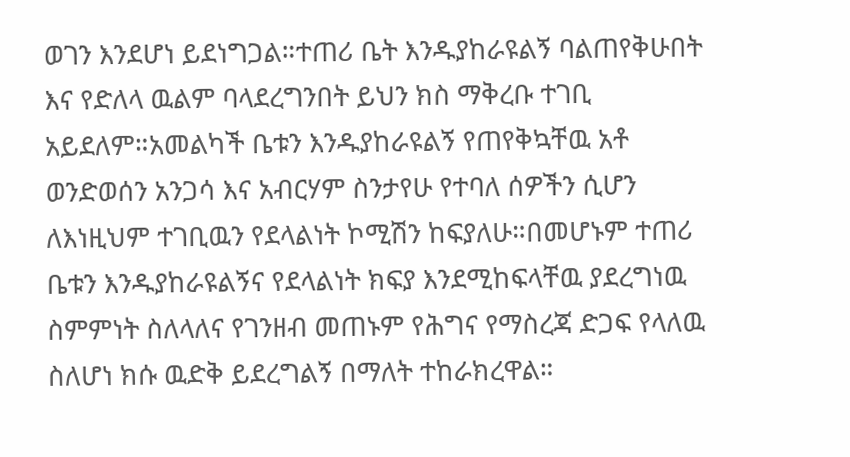ወገን እንደሆነ ይደነግጋል።ተጠሪ ቤት እንዱያከራዩልኝ ባልጠየቅሁበት እና የድለላ ዉልም ባላደረግንበት ይህን ክስ ማቅረቡ ተገቢ አይደለም።አመልካች ቤቱን እንዱያከራዩልኝ የጠየቅኳቸዉ አቶ ወንድወሰን አንጋሳ እና አብርሃም ስንታየሁ የተባለ ሰዎችን ሲሆን ለእነዚህም ተገቢዉን የደላልነት ኮሚሽን ከፍያለሁ።በመሆኑም ተጠሪ ቤቱን እንዱያከራዩልኝና የደላልነት ክፍያ እንደሚከፍላቸዉ ያደረግነዉ ስምምነት ስለላለና የገንዘብ መጠኑም የሕግና የማስረጃ ድጋፍ የላለዉ ስለሆነ ክሱ ዉድቅ ይደረግልኝ በማለት ተከራክረዋል።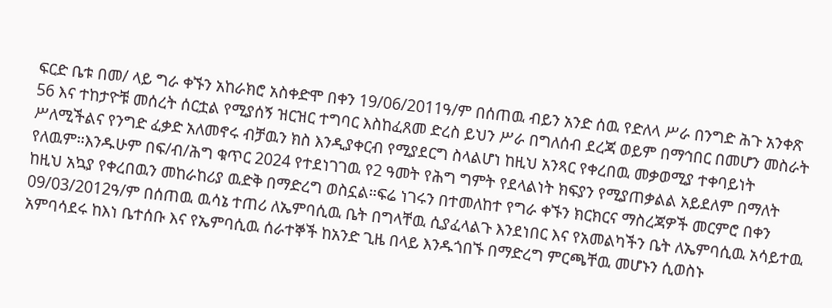ፍርድ ቤቱ በመ/ ላይ ግራ ቀኙን አከራክሮ አስቀድሞ በቀን 19/06/2011ዓ/ም በሰጠዉ ብይን አንድ ሰዉ የድለላ ሥራ በንግድ ሕጉ አንቀጽ 56 እና ተከታዮቹ መሰረት ሰርቷል የሚያሰኝ ዝርዝር ተግባር እስከፈጸመ ድረስ ይህን ሥራ በግለሰብ ደረጃ ወይም በማኅበር በመሆን መስራት ሥለሚችልና የንግድ ፈቃድ አለመኖሩ ብቻዉን ክስ እንዲያቀርብ የሚያደርግ ስላልሆነ ከዚህ አንጻር የቀረበዉ መቃወሚያ ተቀባይነት የለዉም።እንዱሁም በፍ/ብ/ሕግ ቁጥር 2024 የተደነገገዉ የ2 ዓመት የሕግ ግምት የደላልነት ክፍያን የሚያጠቃልል አይደለም በማለት ከዚህ አኳያ የቀረበዉን መከራከሪያ ዉድቅ በማድረግ ወስኗል።ፍሬ ነገሩን በተመለከተ የግራ ቀኙን ክርክርና ማስረጃዎች መርምሮ በቀን 09/03/2012ዓ/ም በሰጠዉ ዉሳኔ ተጠሪ ለኤምባሲዉ ቤት በግላቸዉ ሲያፈላልጉ እንደነበር እና የአመልካችን ቤት ለኤምባሲዉ አሳይተዉ አምባሳደሩ ከእነ ቤተሰቡ እና የኤምባሲዉ ሰራተኞች ከአንድ ጊዜ በላይ እንዱጎበኙ በማድረግ ምርጫቸዉ መሆኑን ሲወስኑ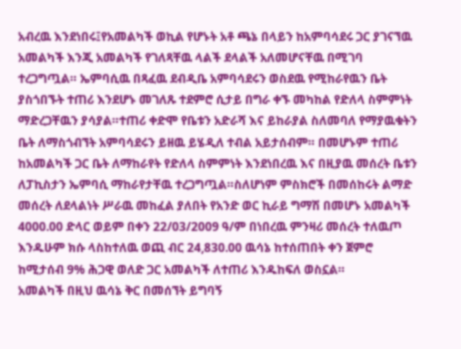አብረዉ እንደነበሩ፤የአመልካች ወኪል የሆኑት አቶ ጫኔ በላይን ከአምባሳደሩ ጋር ያገናኘዉ አመልካች እንጂ አመልካች የገለጻቸዉ ላልች ደላልች አለመሆናቸዉ በሚገባ ተረጋግጧል። ኤምባሲዉ በጻፈዉ ደብዲቤ አምባሳደሩን ወስደዉ የሚከራየዉን ቤት ያስጎበኙት ተጠሪ እንደሆኑ መገለጹ ተደምሮ ሲታይ በግራ ቀኙ መካከል የድለላ ስምምነት ማድረጋቸዉን ያሳያል።ተጠሪ ቀድሞ የቤቱን አድራሻ እና ይከራያል ስለመባለ የማያዉቁትን ቤት ለማስጎብኘት አምባሳደሩን ይዘዉ ይሄዲለ ተብል አይታሰብም። በመሆኑም ተጠሪ ከአመልካች ጋር ቤት ለማከራየት የድለላ ስምምነት እንደነበረዉ እና በዚያዉ መሰረት ቤቱን ለፓኪስታን ኤምባሲ ማከራየታቸዉ ተረጋግጧል።ስለሆነም ምስክሮች በመሰከሩት ልማድ መሰረት ለደላልነት ሥራዉ መከፈል ያለበት የአንድ ወር ኪራይ ግማሽ በመሆኑ አመልካች 4000.00 ድላር ወይም በቀን 22/03/2009 ዓ/ም በነበረዉ ምንዛሪ መሰረት ተለዉጦ እንዱሁም ክሱ ላስከተለዉ ወጪ ብር 24,830.00 ዉሳኔ ከተሰጠበት ቀን ጀምሮ ከሚታሰብ 9% ሕጋዊ ወለድ ጋር አመልካች ለተጠሪ እንዱከፍለ ወስኗል።
አመልካች በዚህ ዉሳኔ ቅር በመሰኘት ይግባኝ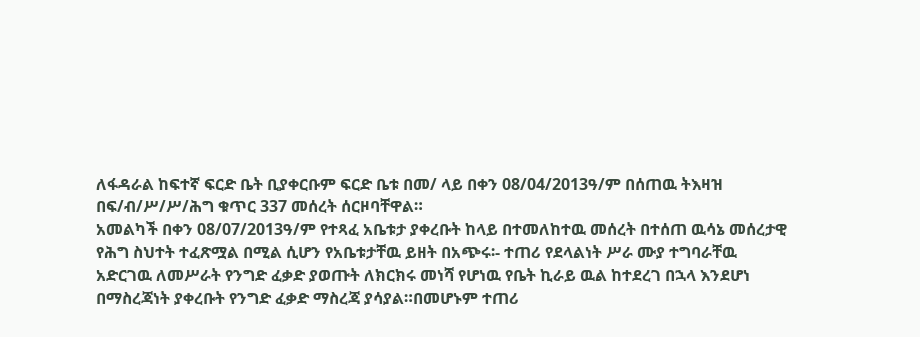ለፋዳራል ከፍተኛ ፍርድ ቤት ቢያቀርቡም ፍርድ ቤቱ በመ/ ላይ በቀን 08/04/2013ዓ/ም በሰጠዉ ትእዛዝ በፍ/ብ/ሥ/ሥ/ሕግ ቁጥር 337 መሰረት ሰርዞባቸዋል።
አመልካች በቀን 08/07/2013ዓ/ም የተጻፈ አቤቱታ ያቀረቡት ከላይ በተመለከተዉ መሰረት በተሰጠ ዉሳኔ መሰረታዊ የሕግ ስህተት ተፈጽሟል በሚል ሲሆን የአቤቱታቸዉ ይዘት በአጭሩ፡- ተጠሪ የደላልነት ሥራ ሙያ ተግባራቸዉ አድርገዉ ለመሥራት የንግድ ፈቃድ ያወጡት ለክርክሩ መነሻ የሆነዉ የቤት ኪራይ ዉል ከተደረገ በኋላ እንደሆነ በማስረጃነት ያቀረቡት የንግድ ፈቃድ ማስረጃ ያሳያል።በመሆኑም ተጠሪ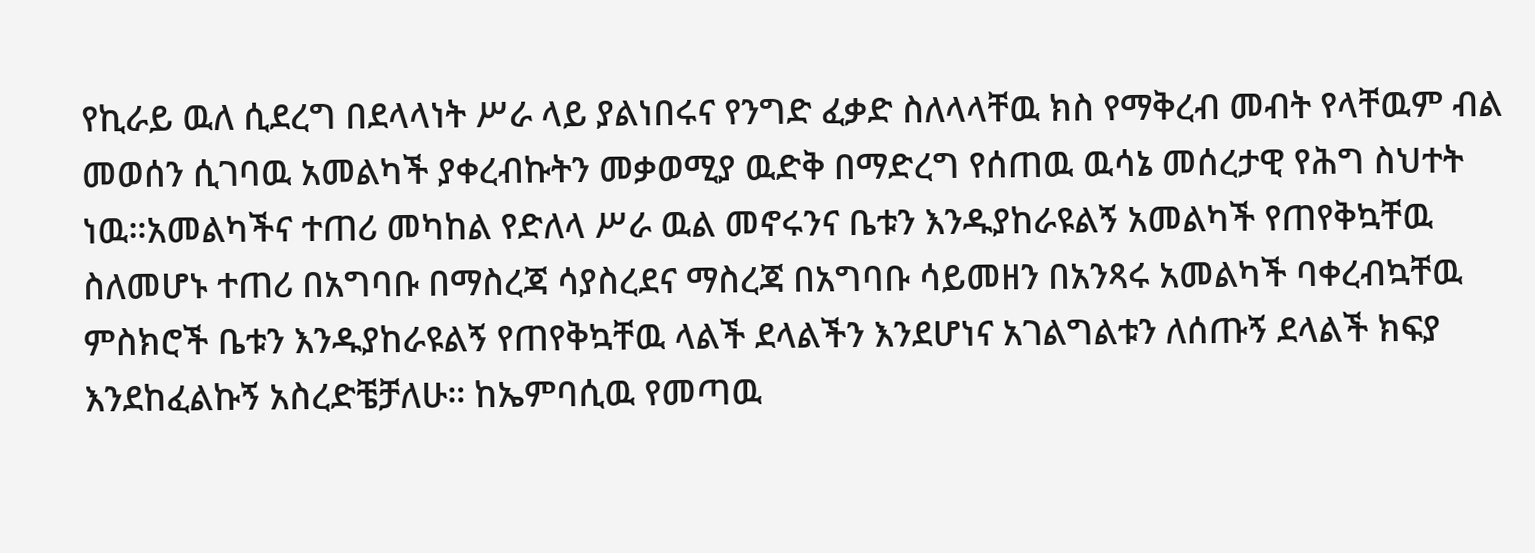የኪራይ ዉለ ሲደረግ በደላላነት ሥራ ላይ ያልነበሩና የንግድ ፈቃድ ስለላላቸዉ ክስ የማቅረብ መብት የላቸዉም ብል መወሰን ሲገባዉ አመልካች ያቀረብኩትን መቃወሚያ ዉድቅ በማድረግ የሰጠዉ ዉሳኔ መሰረታዊ የሕግ ስህተት ነዉ።አመልካችና ተጠሪ መካከል የድለላ ሥራ ዉል መኖሩንና ቤቱን እንዱያከራዩልኝ አመልካች የጠየቅኳቸዉ ስለመሆኑ ተጠሪ በአግባቡ በማስረጃ ሳያስረደና ማስረጃ በአግባቡ ሳይመዘን በአንጻሩ አመልካች ባቀረብኳቸዉ ምስክሮች ቤቱን እንዱያከራዩልኝ የጠየቅኳቸዉ ላልች ደላልችን እንደሆነና አገልግልቱን ለሰጡኝ ደላልች ክፍያ እንደከፈልኩኝ አስረድቼቻለሁ። ከኤምባሲዉ የመጣዉ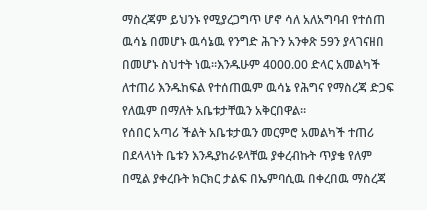ማስረጃም ይህንኑ የሚያረጋግጥ ሆኖ ሳለ አለአግባብ የተሰጠ ዉሳኔ በመሆኑ ዉሳኔዉ የንግድ ሕጉን አንቀጽ 59ን ያላገናዘበ በመሆኑ ስህተት ነዉ።እንዱሁም 4000.00 ድላር አመልካች ለተጠሪ እንዱከፍል የተሰጠዉም ዉሳኔ የሕግና የማስረጃ ድጋፍ የለዉም በማለት አቤቱታቸዉን አቅርበዋል።
የሰበር አጣሪ ችልት አቤቱታዉን መርምሮ አመልካች ተጠሪ በደላላነት ቤቱን እንዱያከራዩላቸዉ ያቀረብኩት ጥያቄ የለም በሚል ያቀረቡት ክርክር ታልፍ በኤምባሲዉ በቀረበዉ ማስረጃ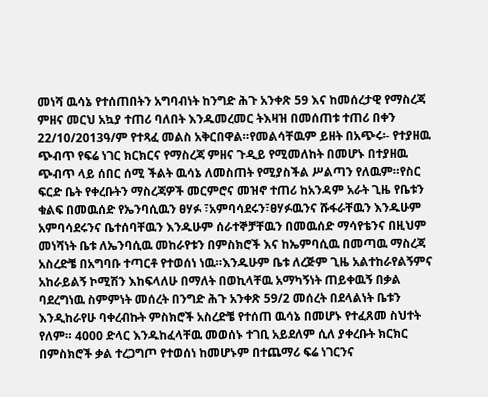መነሻ ዉሳኔ የተሰጠበትን አግባብነት ከንግድ ሕጉ አንቀጽ 59 እና ከመሰረታዊ የማስረጃ ምዘና መርህ አኳያ ተጠሪ ባለበት እንዱመረመር ትእዛዝ በመሰጠቱ ተጠሪ በቀን 22/10/2013ዓ/ም የተጻፈ መልስ አቅርበዋል።የመልሳቸዉም ይዘት በአጭሩ፡- የተያዘዉ ጭብጥ የፍሬ ነገር ክርክርና የማስረጃ ምዘና ጉዲይ የሚመለከት በመሆኑ በተያዘዉ ጭብጥ ላይ ሰበር ሰሚ ችልት ዉሳኔ ለመስጠት የሚያስችል ሥልጣን የለዉም።የስር ፍርድ ቤት የቀረቡትን ማስረጃዎች መርምሮና መዝኖ ተጠሪ ከአንዳም አራት ጊዜ የቤቱን ቁልፍ በመዉሰድ የኤንባሲዉን ፀሃፉ ፣አምባሳደሩን፣ፀሃፉዉንና ሹፋራቸዉን እንዱሁም አምባሳደሩንና ቤተሰባቸዉን እንዱሁም ሰራተኞቻቸዉን በመዉሰድ ማሳየቴንና በዚህም መነሻነት ቤቱ ለኤንባሲዉ መከራየቱን በምስክሮች እና ከኤምባሲዉ በመጣዉ ማስረጃ አስረድቼ በአግባቡ ተጣርቶ የተወሰነ ነዉ።እንዱሁም ቤቱ ለረጅም ጊዜ አልተከራየልኝምና አከራይልኝ ኮሚሽን እከፍላለሁ በማለት በወኪላቸዉ አማካኝነት ጠይቀዉኝ በቃል ባደረግነዉ ስምምነት መሰረት በንግድ ሕጉ አንቀጽ 59/2 መሰረት በደላልነት ቤቱን እንዲከራየሁ ባቀረብኩት ምስክሮች አስረድቼ የተሰጠ ዉሳኔ በመሆኑ የተፈጸመ ስህተት የለም። 4000 ድላር እንዱከፈላቸዉ መወሰኑ ተገቢ አይደለም ሲለ ያቀረቡት ክርክር በምስክሮች ቃል ተረጋግጦ የተወሰነ ከመሆኑም በተጨማሪ ፍሬ ነገርንና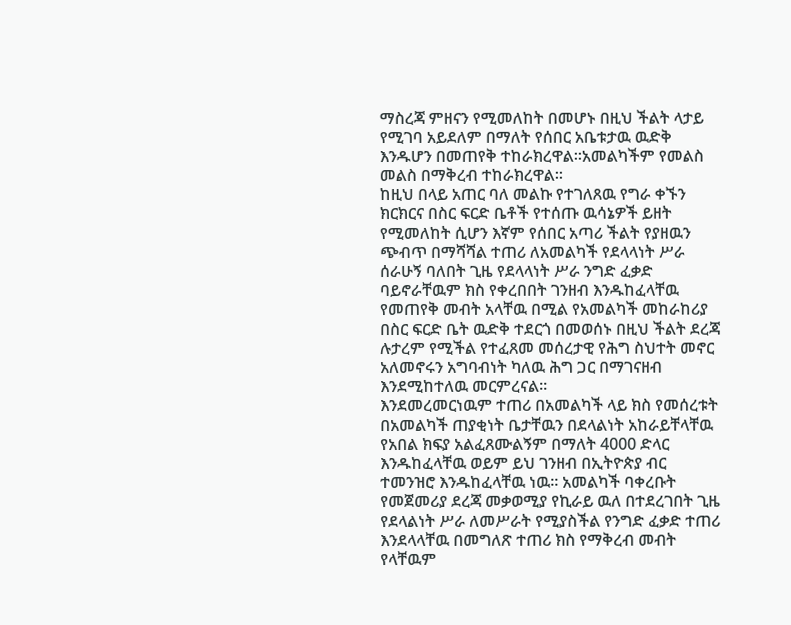ማስረጃ ምዘናን የሚመለከት በመሆኑ በዚህ ችልት ላታይ የሚገባ አይደለም በማለት የሰበር አቤቱታዉ ዉድቅ እንዱሆን በመጠየቅ ተከራክረዋል።አመልካችም የመልስ መልስ በማቅረብ ተከራክረዋል።
ከዚህ በላይ አጠር ባለ መልኩ የተገለጸዉ የግራ ቀኙን ክርክርና በስር ፍርድ ቤቶች የተሰጡ ዉሳኔዎች ይዘት የሚመለከት ሲሆን እኛም የሰበር አጣሪ ችልት የያዘዉን ጭብጥ በማሻሻል ተጠሪ ለአመልካች የደላላነት ሥራ ሰራሁኝ ባለበት ጊዜ የደላላነት ሥራ ንግድ ፈቃድ ባይኖራቸዉም ክስ የቀረበበት ገንዘብ እንዱከፈላቸዉ የመጠየቅ መብት አላቸዉ በሚል የአመልካች መከራከሪያ በስር ፍርድ ቤት ዉድቅ ተደርጎ በመወሰኑ በዚህ ችልት ደረጃ ሉታረም የሚችል የተፈጸመ መሰረታዊ የሕግ ስህተት መኖር አለመኖሩን አግባብነት ካለዉ ሕግ ጋር በማገናዘብ እንደሚከተለዉ መርምረናል።
እንደመረመርነዉም ተጠሪ በአመልካች ላይ ክስ የመሰረቱት በአመልካች ጠያቂነት ቤታቸዉን በደላልነት አከራይቸላቸዉ የአበል ክፍያ አልፈጸሙልኝም በማለት 4000 ድላር እንዱከፈላቸዉ ወይም ይህ ገንዘብ በኢትዮጵያ ብር ተመንዝሮ እንዱከፈላቸዉ ነዉ። አመልካች ባቀረቡት የመጀመሪያ ደረጃ መቃወሚያ የኪራይ ዉለ በተደረገበት ጊዜ የደላልነት ሥራ ለመሥራት የሚያስችል የንግድ ፈቃድ ተጠሪ እንደላላቸዉ በመግለጽ ተጠሪ ክስ የማቅረብ መብት የላቸዉም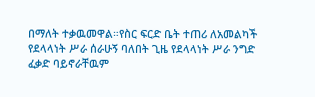በማለት ተቃዉመዋል።የስር ፍርድ ቤት ተጠሪ ለአመልካች የደላላነት ሥራ ሰራሁኝ ባለበት ጊዜ የደላላነት ሥራ ንግድ ፈቃድ ባይኖራቸዉም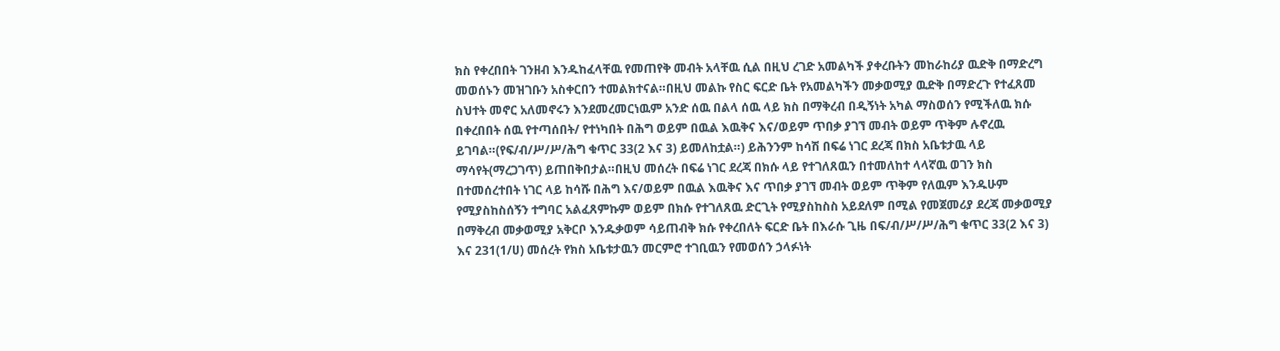ክስ የቀረበበት ገንዘብ እንዱከፈላቸዉ የመጠየቅ መብት አላቸዉ ሲል በዚህ ረገድ አመልካች ያቀረቡትን መከራከሪያ ዉድቅ በማድረግ መወሰኑን መዝገቡን አስቀርበን ተመልክተናል።በዚህ መልኩ የስር ፍርድ ቤት የአመልካችን መቃወሚያ ዉድቅ በማድረጉ የተፈጸመ ስህተት መኖር አለመኖሩን እንደመረመርነዉም አንድ ሰዉ በልላ ሰዉ ላይ ክስ በማቅረብ በዲኝነት አካል ማስወሰን የሚችለዉ ክሱ በቀረበበት ሰዉ የተጣሰበት/ የተነካበት በሕግ ወይም በዉል እዉቅና እና/ወይም ጥበቃ ያገኘ መብት ወይም ጥቅም ሉኖረዉ ይገባል።(የፍ/ብ/ሥ/ሥ/ሕግ ቁጥር 33(2 እና 3) ይመለከቷል።) ይሕንንም ከሳሽ በፍሬ ነገር ደረጃ በክስ አቤቱታዉ ላይ ማሳየት(ማረጋገጥ) ይጠበቅበታል።በዚህ መሰረት በፍሬ ነገር ደረጃ በክሱ ላይ የተገለጸዉን በተመለከተ ላላኛዉ ወገን ክስ በተመሰረተበት ነገር ላይ ከሳሹ በሕግ እና/ወይም በዉል እዉቅና እና ጥበቃ ያገኘ መብት ወይም ጥቅም የለዉም እንዱሁም የሚያስከስሰኝን ተግባር አልፈጸምኩም ወይም በክሱ የተገለጸዉ ድርጊት የሚያስከስስ አይደለም በሚል የመጀመሪያ ደረጃ መቃወሚያ በማቅረብ መቃወሚያ አቅርቦ እንዱቃወም ሳይጠብቅ ክሱ የቀረበለት ፍርድ ቤት በእራሱ ጊዜ በፍ/ብ/ሥ/ሥ/ሕግ ቁጥር 33(2 እና 3) እና 231(1/ሀ) መሰረት የክስ አቤቱታዉን መርምሮ ተገቢዉን የመወሰን ኃላፉነት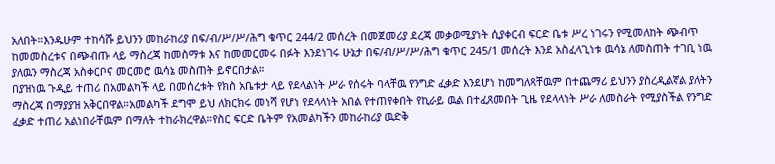አለበት።እንዱሁም ተከሳሹ ይህንን መከራከሪያ በፍ/ብ/ሥ/ሥ/ሕግ ቁጥር 244/2 መሰረት በመጀመሪያ ደረጃ መቃወሚያነት ሲያቀርብ ፍርድ ቤቱ ሥረ ነገሩን የሚመለከት ጭብጥ ከመመስረቱና በጭብጡ ላይ ማስረጃ ከመስማቱ እና ከመመርመሩ በፉት እንደነገሩ ሁኔታ በፍ/ብ/ሥ/ሥ/ሕግ ቁጥር 245/1 መሰረት እንደ አስፈላጊነቱ ዉሳኔ ለመስጠት ተገቢ ነዉ ያለዉን ማስረጃ አስቀርቦና መርመሮ ዉሳኔ መስጠት ይኖርበታል።
በያዝነዉ ጉዲይ ተጠሪ በአመልካች ላይ በመሰረቱት የክስ አቤቱታ ላይ የደላልነት ሥራ የሰሩት ባላቸዉ የንግድ ፈቃድ እንደሆነ ከመግለጻቸዉም በተጨማሪ ይህንን ያስረዲልኛል ያለትን ማስረጃ በማያያዝ አቅርበዋል።አመልካች ደግሞ ይህ ለክርክሩ መነሻ የሆነ የደላላነት አበል የተጠየቀበት የኪራይ ዉል በተፈጸመበት ጊዜ የደላላነት ሥራ ለመስራት የሚያስችል የንግድ ፈቃድ ተጠሪ አልነበራቸዉም በማለት ተከራክረዋል።የስር ፍርድ ቤትም የአመልካችን መከራከሪያ ዉድቅ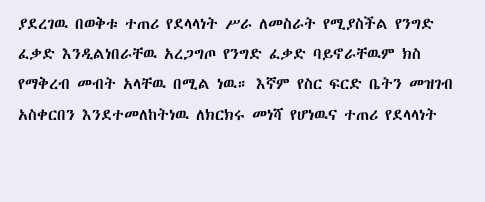ያደረገዉ በወቅቱ ተጠሪ የደላላነት ሥራ ለመስራት የሚያስችል የንግድ ፈቃድ እንዲልነበራቸዉ አረጋግጦ የንግድ ፈቃድ ባይኖራቸዉም ክስ የማቅረብ መብት አላቸዉ በሚል ነዉ። እኛም የስር ፍርድ ቤትን መዝገብ አስቀርበን እንደተመለከትነዉ ለክርክሩ መነሻ የሆነዉና ተጠሪ የደላላነት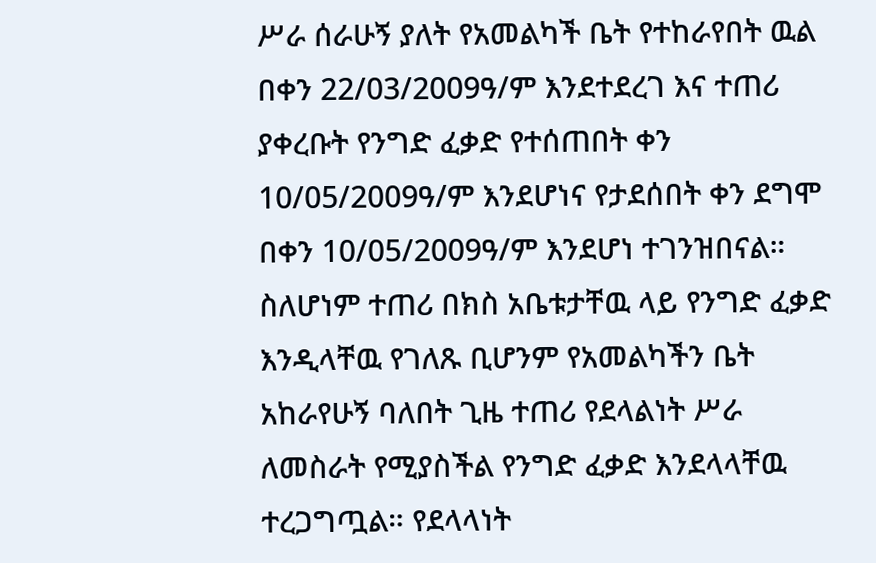ሥራ ሰራሁኝ ያለት የአመልካች ቤት የተከራየበት ዉል በቀን 22/03/2009ዓ/ም እንደተደረገ እና ተጠሪ ያቀረቡት የንግድ ፈቃድ የተሰጠበት ቀን 10/05/2009ዓ/ም እንደሆነና የታደሰበት ቀን ደግሞ በቀን 10/05/2009ዓ/ም እንደሆነ ተገንዝበናል።
ስለሆነም ተጠሪ በክስ አቤቱታቸዉ ላይ የንግድ ፈቃድ እንዲላቸዉ የገለጹ ቢሆንም የአመልካችን ቤት አከራየሁኝ ባለበት ጊዜ ተጠሪ የደላልነት ሥራ ለመስራት የሚያስችል የንግድ ፈቃድ እንደላላቸዉ ተረጋግጧል። የደላላነት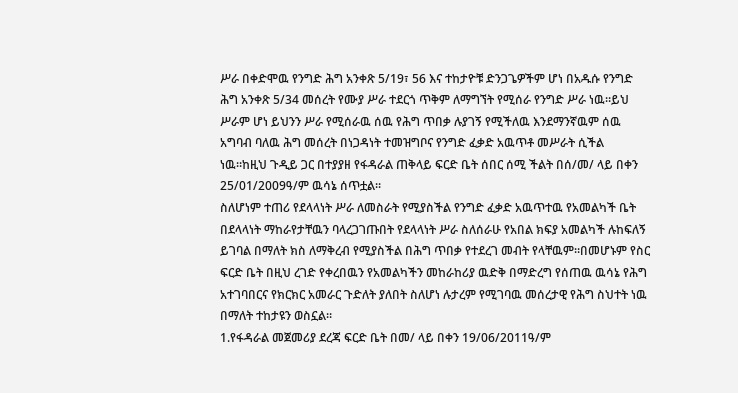ሥራ በቀድሞዉ የንግድ ሕግ አንቀጽ 5/19፣ 56 እና ተከታዮቹ ድንጋጌዎችም ሆነ በአዱሱ የንግድ ሕግ አንቀጽ 5/34 መሰረት የሙያ ሥራ ተደርጎ ጥቅም ለማግኘት የሚሰራ የንግድ ሥራ ነዉ።ይህ ሥራም ሆነ ይህንን ሥራ የሚሰራዉ ሰዉ የሕግ ጥበቃ ሉያገኝ የሚችለዉ እንደማንኛዉም ሰዉ አግባብ ባለዉ ሕግ መሰረት በነጋዳነት ተመዝግቦና የንግድ ፈቃድ አዉጥቶ መሥራት ሲችል ነዉ።ከዚህ ጉዲይ ጋር በተያያዘ የፋዳራል ጠቅላይ ፍርድ ቤት ሰበር ሰሚ ችልት በሰ/መ/ ላይ በቀን 25/01/2009ዓ/ም ዉሳኔ ሰጥቷል።
ስለሆነም ተጠሪ የደላላነት ሥራ ለመስራት የሚያስችል የንግድ ፈቃድ አዉጥተዉ የአመልካች ቤት በደላላነት ማከራየታቸዉን ባላረጋገጡበት የደላላነት ሥራ ስለሰራሁ የአበል ክፍያ አመልካች ሉከፍለኝ ይገባል በማለት ክስ ለማቅረብ የሚያስችል በሕግ ጥበቃ የተደረገ መብት የላቸዉም።በመሆኑም የስር ፍርድ ቤት በዚህ ረገድ የቀረበዉን የአመልካችን መከራከሪያ ዉድቅ በማድረግ የሰጠዉ ዉሳኔ የሕግ አተገባበርና የክርክር አመራር ጉድለት ያለበት ስለሆነ ሉታረም የሚገባዉ መሰረታዊ የሕግ ስህተት ነዉ በማለት ተከታዩን ወስኗል።
1.የፋዳራል መጀመሪያ ደረጃ ፍርድ ቤት በመ/ ላይ በቀን 19/06/2011ዓ/ም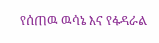የሰጠዉ ዉሳኔ እና የፋዳራል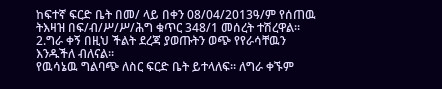ከፍተኛ ፍርድ ቤት በመ/ ላይ በቀን 08/04/2013ዓ/ም የሰጠዉ ትእዛዝ በፍ/ብ/ሥ/ሥ/ሕግ ቁጥር 348/1 መሰረት ተሽረዋል።
2.ግራ ቀኝ በዚህ ችልት ደረጃ ያወጡትን ወጭ የየራሳቸዉን እንዱችለ ብለናል።
የዉሳኔዉ ግልባጭ ለስር ፍርድ ቤት ይተላለፍ። ለግራ ቀኙም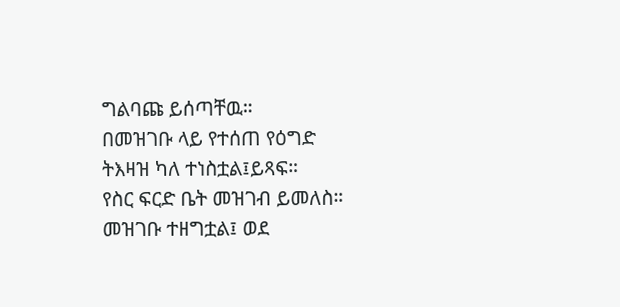ግልባጩ ይሰጣቸዉ።
በመዝገቡ ላይ የተሰጠ የዕግድ ትእዛዝ ካለ ተነስቷል፤ይጻፍ።
የስር ፍርድ ቤት መዝገብ ይመለስ።
መዝገቡ ተዘግቷል፤ ወደ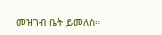መዝገብ ቤት ይመለስ።